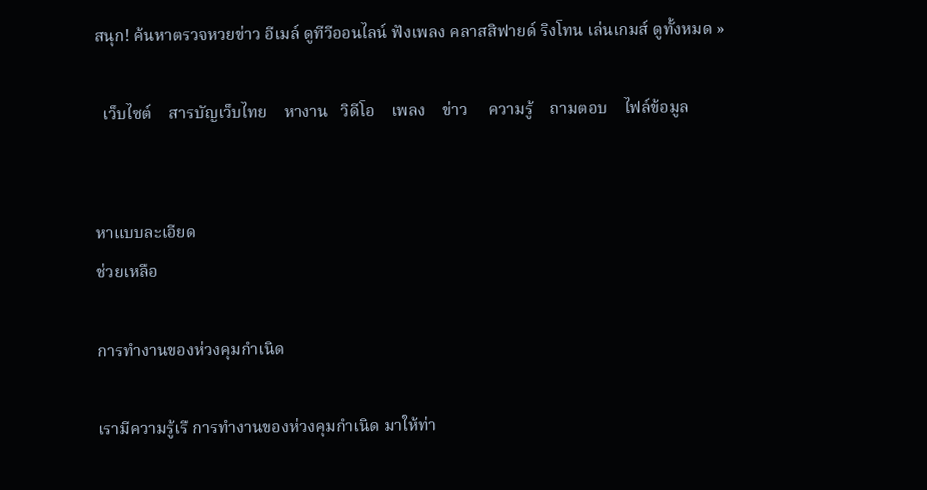สนุก! ค้นหาตรวจหวยข่าว อีเมล์ ดูทีวีออนไลน์ ฟังเพลง คลาสสิฟายด์ ริงโทน เล่นเกมส์ ดูทั้งหมด »

  เว็บไซต์    สารบัญเว็บไทย    หางาน   วิดีโอ    เพลง    ข่าว     ความรู้    ถามตอบ    ไฟล์ข้อมูล


หาแบบละเอียด
ช่วยเหลือ

การทำงานของห่วงคุมกำเนิด

เรามีความรู้เรื การทำงานของห่วงคุมกำเนิด มาให้ท่า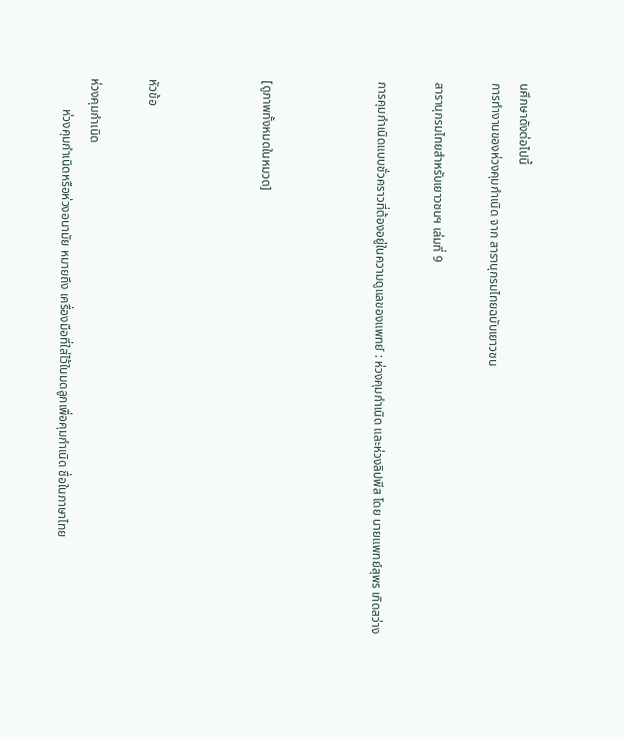นศึกษาดังต่อไปนี้
การทำงานของห่วงคุมกำเนิด จาก สารานุกรมไทยฉบับเยาวชน

สารานุกรมไทยสำหรับเยาวชนฯ เล่มที่ 9

การคุมกำเนิดแบบชั่วคราวที่ต้องอยู่ในความดูแลของแพทย์ : ห่วงคุมกำเนิด และห่วงลิปพีส โดย นายแพทย์สุพร เกิดสว่าง



[ดูภาพทั้งหมดในหมวด]



หัวข้อ

ห่วงคุมกำเนิด
          ห่วงคุมกำเนิดหรือห่วงอนามัย หมายถึง เครื่องมือที่ใส่ไว้ในมดลูกเพื่อคุมกำเนิด ชื่อในภาษาไทย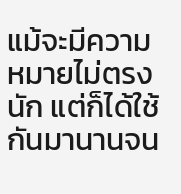แม้จะมีความหมายไม่ตรงนัก แต่ก็ได้ใช้กันมานานจน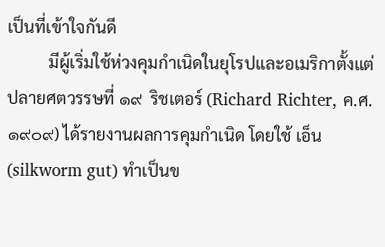เป็นที่เข้าใจกันดี
          มีผู้เริ่มใช้ห่วงคุมกำเนิดในยุโรปและอเมริกาตั้งแต่ปลายศตวรรษที่ ๑๙  ริชเตอร์ (Richard Richter, ค.ศ.๑๙๐๙) ได้รายงานผลการคุมกำเนิด โดยใช้ เอ็น (silkworm gut) ทำเป็นข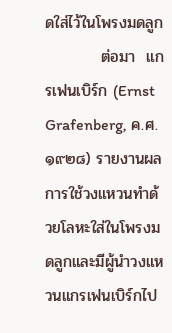ดใส่ไว้ในโพรงมดลูก
          ต่อมา  แกรเฟนเบิร์ก (Ernst Grafenberg, ค.ศ.๑๙๒๘) รายงานผลการใช้วงแหวนทำด้วยโลหะใส่ในโพรงมดลูกและมีผู้นำวงแหวนแกรเฟนเบิร์กไป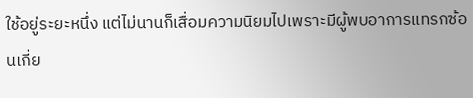ใช้อยู่ระยะหนึ่ง แต่ไม่นานก็เสื่อมความนิยมไปเพราะมีผู้พบอาการแทรกซ้อนเกี่ย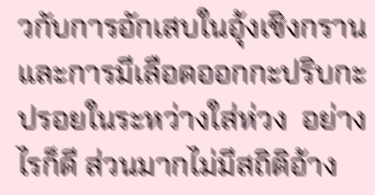วกับการอักเสบในอุ้งเชิงกราน และการมีเลือดออกกะปริบกะปรอยในระหว่างใส่ห่วง  อย่างไรก็ดี ส่วนมากไม่มีสถิติอ้าง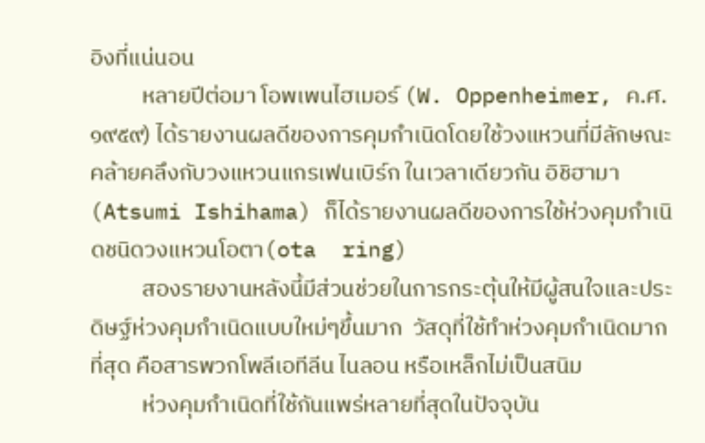อิงที่แน่นอน
          หลายปีต่อมา โอพเพนไฮเมอร์ (W. Oppenheimer, ค.ศ. ๑๙๕๙) ได้รายงานผลดีของการคุมกำเนิดโดยใช้วงแหวนที่มีลักษณะคล้ายคลึงกับวงแหวนแกรเฟนเบิร์ก ในเวลาเดียวกัน อิชิฮามา (Atsumi Ishihama) ก็ได้รายงานผลดีของการใช้ห่วงคุมกำเนิดชนิดวงแหวนโอตา(ota  ring)
          สองรายงานหลังนี้มีส่วนช่วยในการกระตุ้นให้มีผู้สนใจและประดิษฐ์ห่วงคุมกำเนิดแบบใหม่ๆขึ้นมาก  วัสดุที่ใช้ทำห่วงคุมกำเนิดมากที่สุด คือสารพวกโพลีเอทีลีน ไนลอน หรือเหล็กไม่เป็นสนิม
          ห่วงคุมกำเนิดที่ใช้กันแพร่หลายที่สุดในปัจจุบัน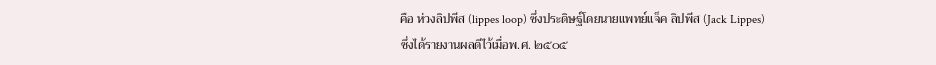คือ ห่วงลิปพีส (lippes loop) ซึ่งประดิษฐ์โดยนายแพทย์แจ็ค ลิปพีส (Jack Lippes) ซึ่งได้รายงานผลดีไว้เมื่อพ.ศ. ๒๕๐๕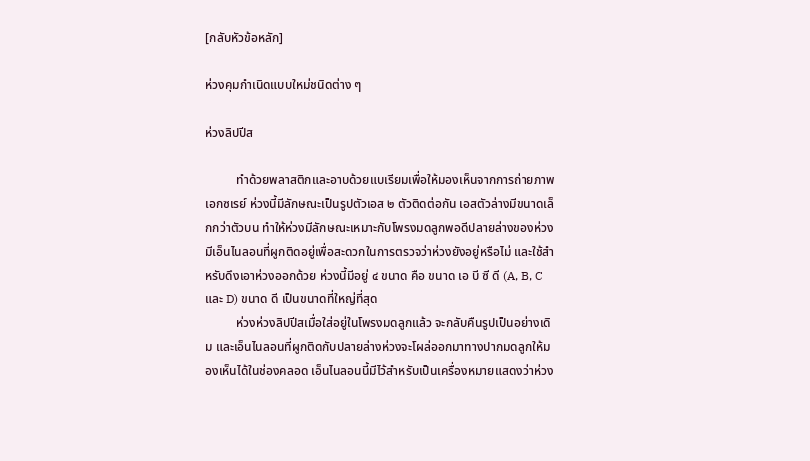[กลับหัวข้อหลัก]

ห่วงคุมกำเนิดแบบใหม่ชนิดต่าง ๆ

ห่วงลิปปีส

          ทำด้วยพลาสติกและอาบด้วยแบเรียมเพื่อให้มองเห็นจากการถ่ายภาพเอกซเรย์ ห่วงนี้มีลักษณะเป็นรูปตัวเอส ๒ ตัวติดต่อกัน เอสตัวล่างมีขนาดเล็กกว่าตัวบน ทำให้ห่วงมีลักษณะเหมาะกับโพรงมดลูกพอดีปลายล่างของห่วงมีเอ็นไนลอนที่ผูกติดอยู่เพื่อสะดวกในการตรวจว่าห่วงยังอยู่หรือไม่ และใช้สำหรับดึงเอาห่วงออกด้วย ห่วงนี้มีอยู่ ๔ ขนาด คือ ขนาด เอ บี ซี ดี (A, B, C และ D) ขนาด ดี เป็นขนาดที่ใหญ่ที่สุด
          ห่วงห่วงลิปปีสเมื่อใส่อยู่ในโพรงมดลูกแล้ว จะกลับคืนรูปเป็นอย่างเดิม และเอ็นไนลอนที่ผูกติดกับปลายล่างห่วงจะโผล่ออกมาทางปากมดลูกให้มองเห็นได้ในช่องคลอด เอ็นไนลอนนี้มีไว้สำหรับเป็นเครื่องหมายแสดงว่าห่วง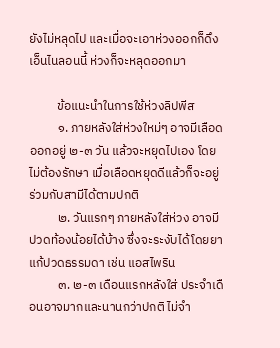ยังไม่หลุดไป และเมื่อจะเอาห่วงออกก็ดึงเอ็นไนลอนนี้ ห่วงก็จะหลุดออกมา

          ข้อแนะนำในการใช้ห่วงลิปพีส
          ๑. ภายหลังใส่ห่วงใหม่ๆ อาจมีเลือดออกอยู่ ๒-๓ วัน แล้วจะหยุดไปเอง โดยไม่ต้องรักษา เมื่อเลือดหยุดดีแล้วก็จะอยู่ร่วมกับสามีได้ตามปกติ
          ๒. วันแรกๆ ภายหลังใส่ห่วง อาจมีปวดท้องน้อยได้บ้าง ซึ่งจะระงับได้โดยยาแก้ปวดธรรมดา เช่น แอสไพริน
          ๓. ๒-๓ เดือนแรกหลังใส่ ประจำเดือนอาจมากและนานกว่าปกติ ไม่จำ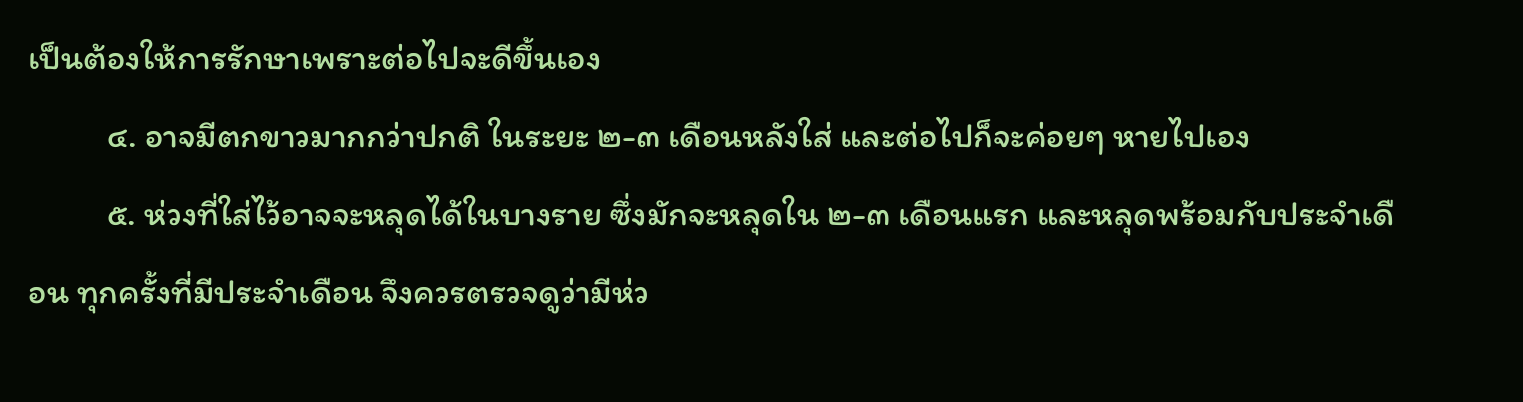เป็นต้องให้การรักษาเพราะต่อไปจะดีขึ้นเอง
          ๔. อาจมีตกขาวมากกว่าปกติ ในระยะ ๒-๓ เดือนหลังใส่ และต่อไปก็จะค่อยๆ หายไปเอง
          ๕. ห่วงที่ใส่ไว้อาจจะหลุดได้ในบางราย ซึ่งมักจะหลุดใน ๒-๓ เดือนแรก และหลุดพร้อมกับประจำเดือน ทุกครั้งที่มีประจำเดือน จึงควรตรวจดูว่ามีห่ว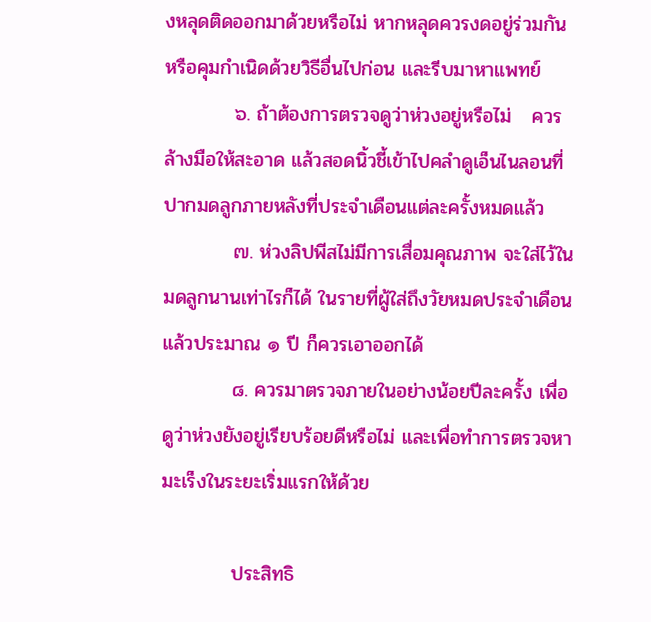งหลุดติดออกมาด้วยหรือไม่ หากหลุดควรงดอยู่ร่วมกัน หรือคุมกำเนิดด้วยวิธีอื่นไปก่อน และรีบมาหาแพทย์
          ๖. ถ้าต้องการตรวจดูว่าห่วงอยู่หรือไม่   ควรล้างมือให้สะอาด แล้วสอดนิ้วชี้เข้าไปคลำดูเอ็นไนลอนที่ปากมดลูกภายหลังที่ประจำเดือนแต่ละครั้งหมดแล้ว
          ๗. ห่วงลิปพีสไม่มีการเสื่อมคุณภาพ จะใส่ไว้ในมดลูกนานเท่าไรก็ได้ ในรายที่ผู้ใส่ถึงวัยหมดประจำเดือนแล้วประมาณ ๑ ปี ก็ควรเอาออกได้
          ๘. ควรมาตรวจภายในอย่างน้อยปีละครั้ง เพื่อดูว่าห่วงยังอยู่เรียบร้อยดีหรือไม่ และเพื่อทำการตรวจหามะเร็งในระยะเริ่มแรกให้ด้วย

          ประสิทธิ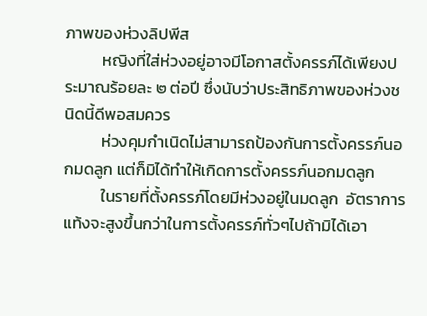ภาพของห่วงลิปพีส
          หญิงที่ใส่ห่วงอยู่อาจมีโอกาสตั้งครรภ์ได้เพียงประมาณร้อยละ ๒ ต่อปี ซึ่งนับว่าประสิทธิภาพของห่วงชนิดนี้ดีพอสมควร
          ห่วงคุมกำเนิดไม่สามารถป้องกันการตั้งครรภ์นอกมดลูก แต่ก็มิได้ทำให้เกิดการตั้งครรภ์นอกมดลูก
          ในรายที่ตั้งครรภ์โดยมีห่วงอยู่ในมดลูก  อัตราการแท้งจะสูงขึ้นกว่าในการตั้งครรภ์ทั่วๆไปถ้ามิได้เอา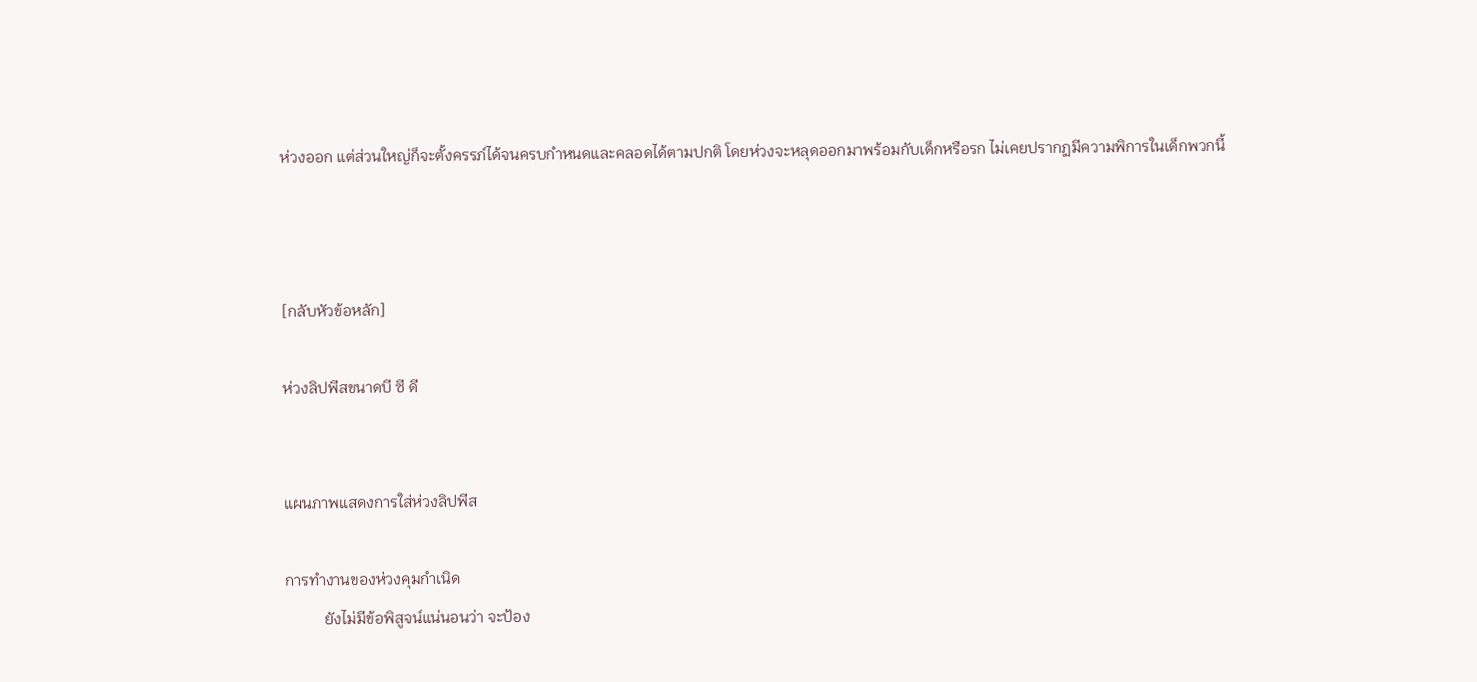ห่วงออก แต่ส่วนใหญ่ก็จะตั้งครรภ์ได้จนครบกำหนดและคลอดได้ตามปกติ โดยห่วงจะหลุดออกมาพร้อมกับเด็กหรือรก ไม่เคยปรากฏมีความพิการในเด็กพวกนี้



[กลับหัวข้อหลัก]

ห่วงลิปพีสขนาดบี ซี ดี


แผนภาพแสดงการใส่ห่วงลิปพีส

การทำงานของห่วงคุมกำเนิด
          ยังไม่มีข้อพิสูจน์แน่นอนว่า จะป้อง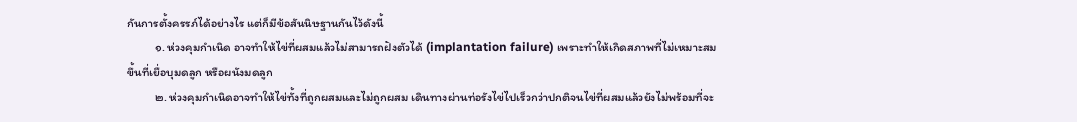กันการตั้งครรภ์ได้อย่างไร แต่ก็มีข้อสันนิษฐานกันไว้ดังนี้
          ๑. ห่วงคุมกำเนิด อาจทำให้ไข่ที่ผสมแล้วไม่สามารถฝังตัวได้ (implantation failure) เพราะทำให้เกิดสภาพที่ไม่เหมาะสมขึ้นที่เยื่อบุมดลูก หรือผนังมดลูก
          ๒. ห่วงคุมกำเนิดอาจทำให้ไข่ทั้งที่ถูกผสมและไม่ถูกผสม เดินทางผ่านท่อรังไข่ไปเร็วกว่าปกติจนไข่ที่ผสมแล้วยังไม่พร้อมที่จะ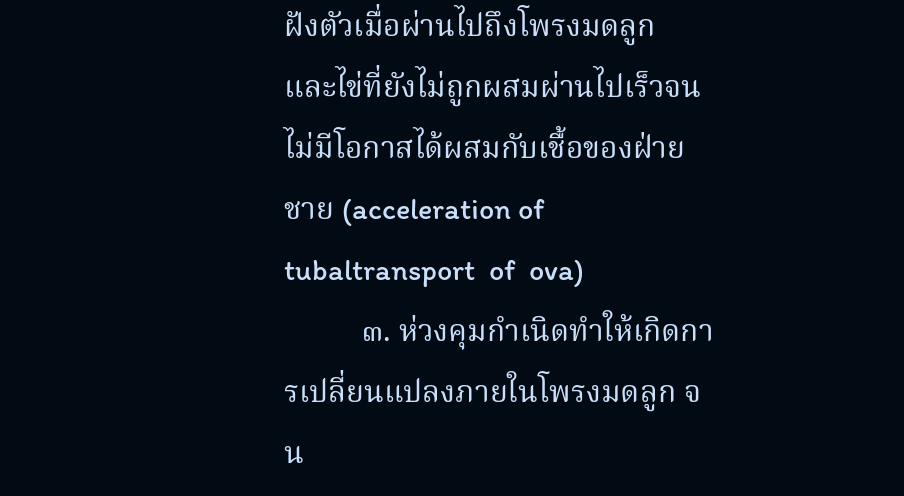ฝังตัวเมื่อผ่านไปถึงโพรงมดลูก และไข่ที่ยังไม่ถูกผสมผ่านไปเร็วจนไม่มีโอกาสได้ผสมกับเชื้อของฝ่ายชาย (acceleration of tubaltransport  of  ova)
          ๓. ห่วงคุมกำเนิดทำให้เกิดการเปลี่ยนแปลงภายในโพรงมดลูก จน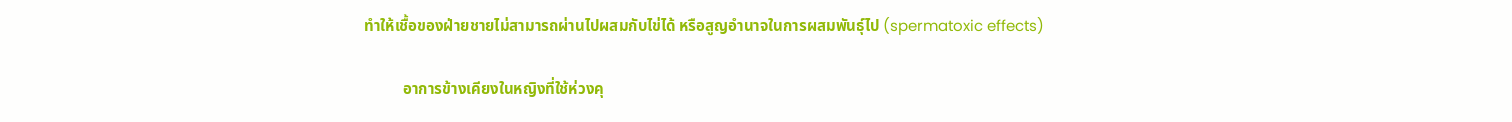ทำให้เชื้อของฝ่ายชายไม่สามารถผ่านไปผสมกับไข่ได้ หรือสูญอำนาจในการผสมพันธุ์ไป (spermatoxic effects)

          อาการข้างเคียงในหญิงที่ใช้ห่วงคุ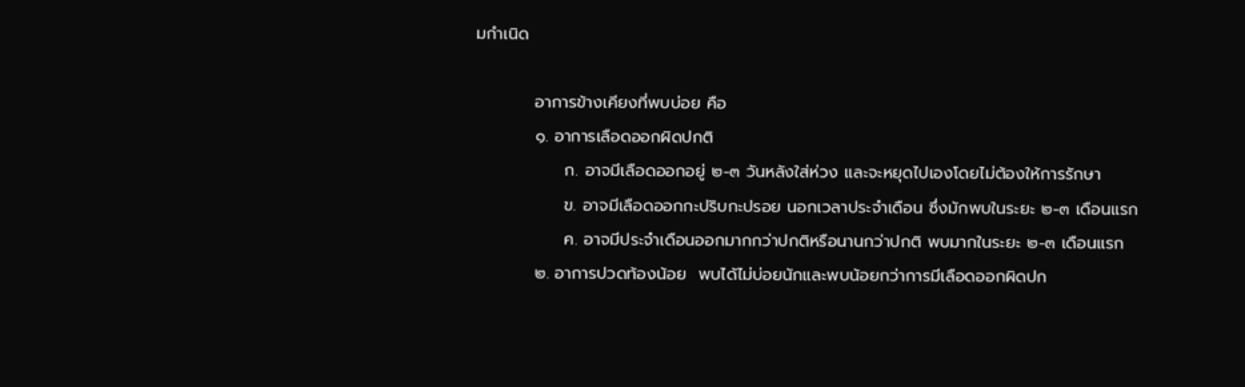มกำเนิด

          อาการข้างเคียงที่พบบ่อย คือ
          ๑. อาการเลือดออกผิดปกติ
               ก. อาจมีเลือดออกอยู่ ๒-๓ วันหลังใส่ห่วง และจะหยุดไปเองโดยไม่ต้องให้การรักษา
               ข. อาจมีเลือดออกกะปริบกะปรอย นอกเวลาประจำเดือน ซึ่งมักพบในระยะ ๒-๓ เดือนแรก
               ค. อาจมีประจำเดือนออกมากกว่าปกติหรือนานกว่าปกติ พบมากในระยะ ๒-๓ เดือนแรก
          ๒. อาการปวดท้องน้อย  พบได้ไม่บ่อยนักและพบน้อยกว่าการมีเลือดออกผิดปก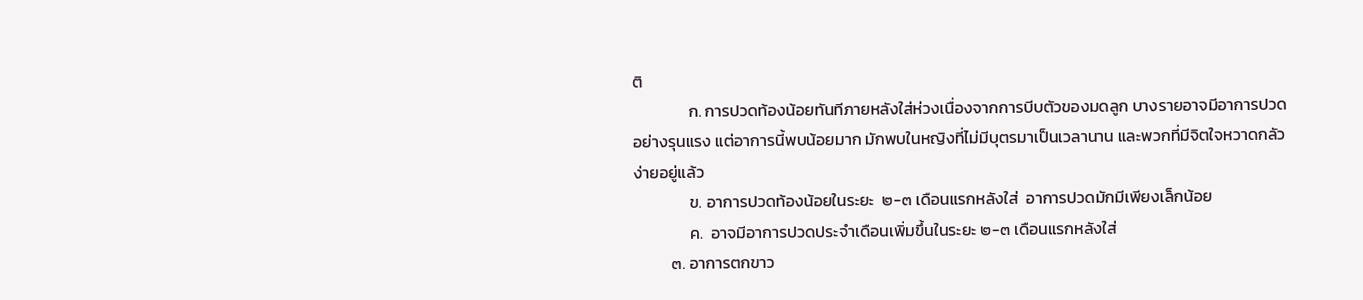ติ
               ก. การปวดท้องน้อยทันทีภายหลังใส่ห่วงเนื่องจากการบีบตัวของมดลูก บางรายอาจมีอาการปวดอย่างรุนแรง แต่อาการนี้พบน้อยมาก มักพบในหญิงที่ไม่มีบุตรมาเป็นเวลานาน และพวกที่มีจิตใจหวาดกลัวง่ายอยู่แล้ว
               ข. อาการปวดท้องน้อยในระยะ  ๒-๓ เดือนแรกหลังใส่  อาการปวดมักมีเพียงเล็กน้อย
               ค.  อาจมีอาการปวดประจำเดือนเพิ่มขึ้นในระยะ ๒-๓ เดือนแรกหลังใส่
          ๓. อาการตกขาว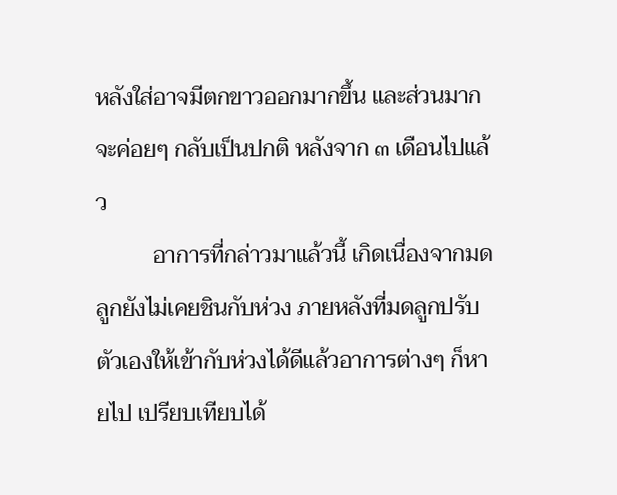หลังใส่อาจมีตกขาวออกมากขึ้น และส่วนมากจะค่อยๆ กลับเป็นปกติ หลังจาก ๓ เดือนไปแล้ว
          อาการที่กล่าวมาแล้วนี้ เกิดเนื่องจากมดลูกยังไม่เคยชินกับห่วง ภายหลังที่มดลูกปรับตัวเองให้เข้ากับห่วงได้ดีแล้วอาการต่างๆ ก็หายไป เปรียบเทียบได้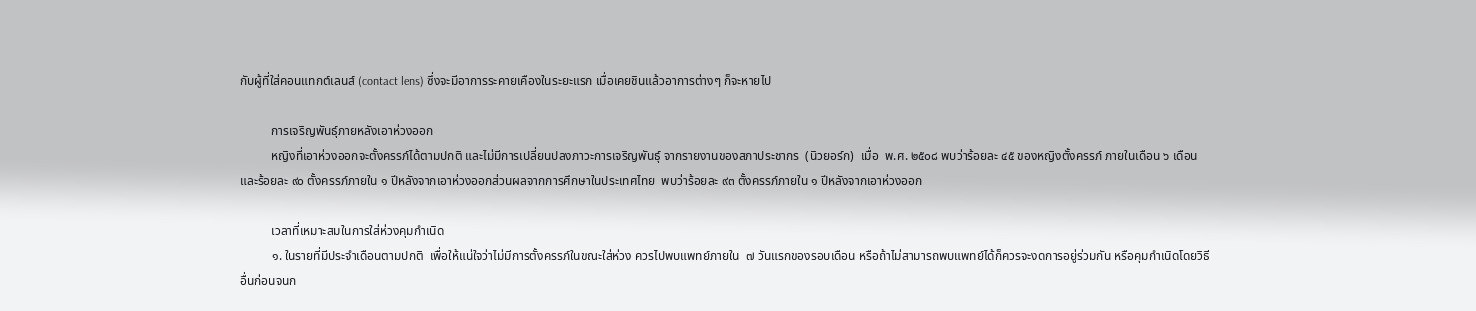กับผู้ที่ใส่คอนแทกต์เลนส์ (contact lens) ซึ่งจะมีอาการระคายเคืองในระยะแรก เมื่อเคยชินแล้วอาการต่างๆ ก็จะหายไป

          การเจริญพันธุ์ภายหลังเอาห่วงออก
          หญิงที่เอาห่วงออกจะตั้งครรภ์ได้ตามปกติ และไม่มีการเปลี่ยนปลงภาวะการเจริญพันธุ์ จากรายงานของสภาประชากร  (นิวยอร์ก)  เมื่อ  พ.ศ. ๒๕๐๘ พบว่าร้อยละ ๔๕ ของหญิงตั้งครรภ์ ภายในเดือน ๖ เดือน และร้อยละ ๙๐ ตั้งครรภ์ภายใน ๑ ปีหลังจากเอาห่วงออกส่วนผลจากการศึกษาในประเทศไทย  พบว่าร้อยละ ๙๓ ตั้งครรภ์ภายใน ๑ ปีหลังจากเอาห่วงออก

          เวลาที่เหมาะสมในการใส่ห่วงคุมกำเนิด
          ๑. ในรายที่มีประจำเดือนตามปกติ  เพื่อให้แน่ใจว่าไม่มีการตั้งครรภ์ในขณะใส่ห่วง ควรไปพบแพทย์ภายใน  ๗ วันแรกของรอบเดือน หรือถ้าไม่สามารถพบแพทย์ได้ก็ควรจะงดการอยู่ร่วมกัน หรือคุมกำเนิดโดยวิธีอื่นก่อนจนก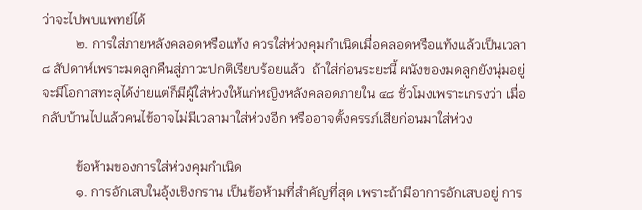ว่าจะไปพบแพทย์ได้
          ๒. การใส่ภายหลังคลอดหรือแท้ง ควรใส่ห่วงคุมกำเนิดเมื่อคลอดหรือแท้งแล้วเป็นเวลา  ๘ สัปดาห์เพราะมดลูกคืนสู่ภาวะปกติเรียบร้อยแล้ว  ถ้าใส่ก่อนระยะนี้ ผนังของมดลูกยังนุ่มอยู่จะมีโอกาสทะลุได้ง่ายแต่ก็มีผู้ใส่ห่วงให้แก่หญิงหลังคลอดภายใน ๔๘ ชั่วโมงเพราะเกรงว่า เมื่อกลับบ้านไปแล้วคนไข้อาจไม่มีเวลามาใส่ห่วงอีก หรืออาจตั้งครรภ์เสียก่อนมาใส่ห่วง

          ข้อห้ามของการใส่ห่วงคุมกำเนิด
          ๑. การอักเสบในอุ้งเชิงกราน เป็นข้อห้ามที่สำคัญที่สุด เพราะถ้ามีอาการอักเสบอยู่ การ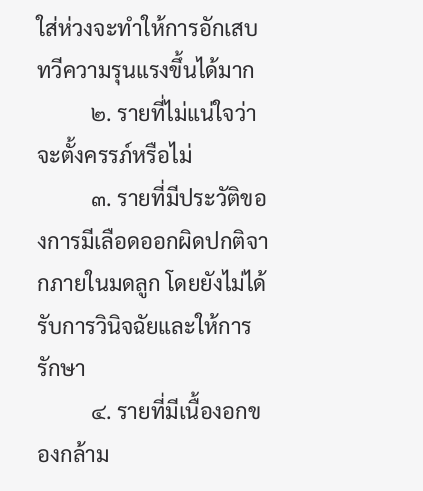ใส่ห่วงจะทำให้การอักเสบทวีความรุนแรงขึ้นได้มาก
          ๒. รายที่ไม่แน่ใจว่าจะตั้งครรภ์หรือไม่
          ๓. รายที่มีประวัติของการมีเลือดออกผิดปกติจากภายในมดลูก โดยยังไม่ได้รับการวินิจฉัยและให้การรักษา
          ๔. รายที่มีเนื้องอกของกล้าม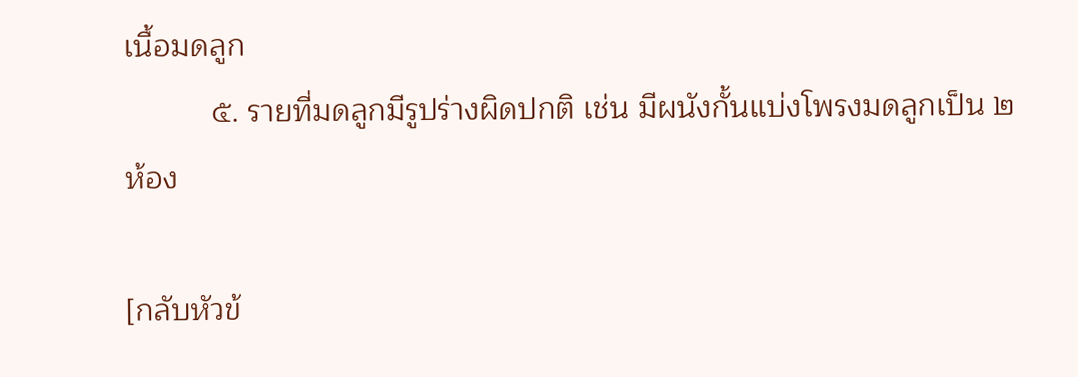เนื้อมดลูก
          ๕. รายที่มดลูกมีรูปร่างผิดปกติ เช่น มีผนังกั้นแบ่งโพรงมดลูกเป็น ๒ ห้อง

[กลับหัวข้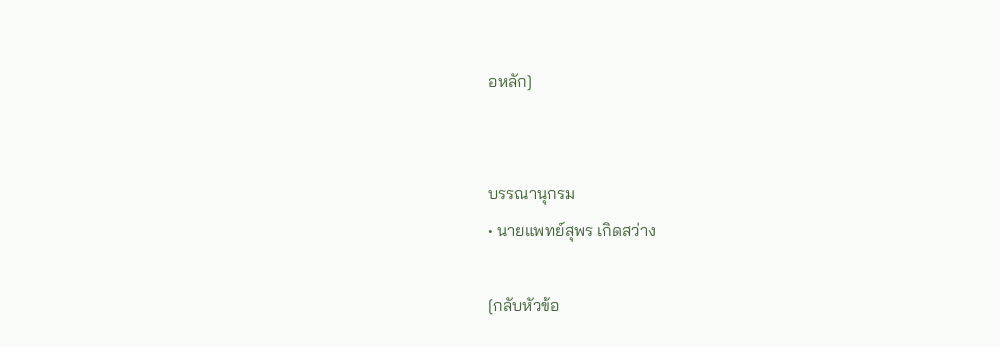อหลัก]


บรรณานุกรม
• นายแพทย์สุพร เกิดสว่าง

[กลับหัวข้อ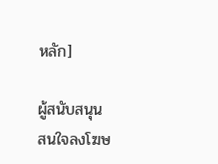หลัก]

ผู้สนับสนุน
สนใจลงโฆษ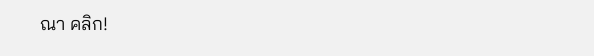ณา คลิก!